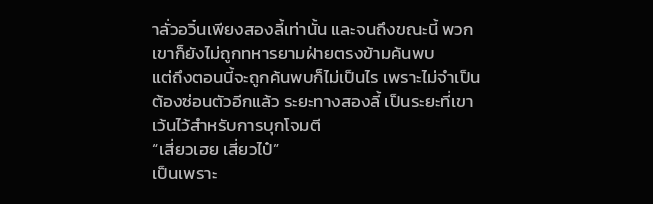าลั่วอวิ๋นเพียงสองลี้เท่านั้น และจนถึงขณะนี้ พวกเขาก็ยังไม่ถูกทหารยามฝ่ายตรงข้ามค้นพบ
แต่ถึงตอนนี้จะถูกค้นพบก็ไม่เป็นไร เพราะไม่จำเป็นต้องซ่อนตัวอีกแล้ว ระยะทางสองลี้ เป็นระยะที่เขาเว้นไว้สำหรับการบุกโจมตี
“เสี่ยวเฮย เสี่ยวไป๋”
เป็นเพราะ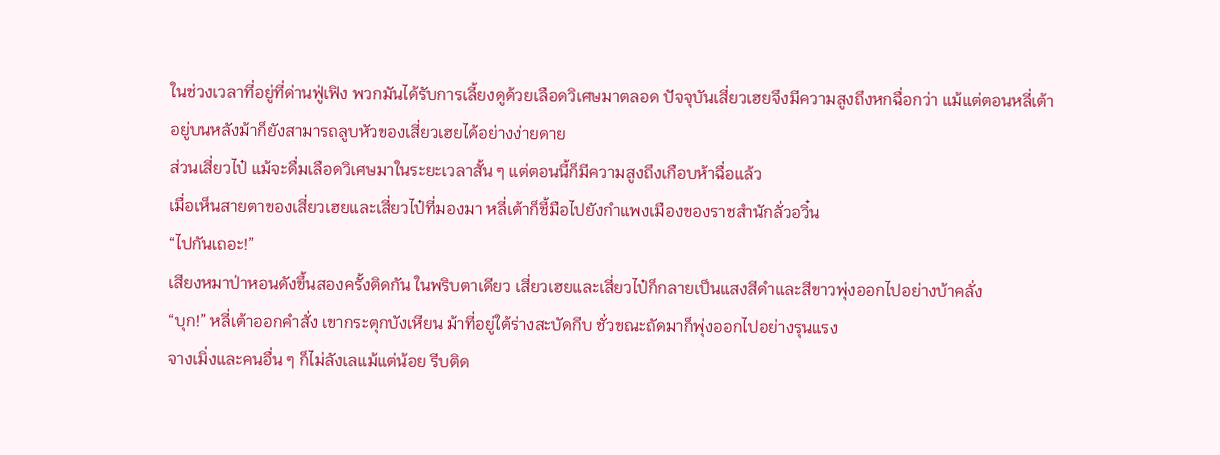ในช่วงเวลาที่อยู่ที่ด่านฟู่เฟิง พวกมันได้รับการเลี้ยงดูด้วยเลือดวิเศษมาตลอด ปัจจุบันเสี่ยวเฮยจึงมีความสูงถึงหกฉื่อกว่า แม้แต่ตอนหลี่เต้าอยู่บนหลังม้าก็ยังสามารถลูบหัวของเสี่ยวเฮยได้อย่างง่ายดาย
ส่วนเสี่ยวไป๋ แม้จะดื่มเลือดวิเศษมาในระยะเวลาสั้น ๆ แต่ตอนนี้ก็มีความสูงถึงเกือบห้าฉื่อแล้ว
เมื่อเห็นสายตาของเสี่ยวเฮยและเสี่ยวไป๋ที่มองมา หลี่เต้าก็ชี้มือไปยังกำแพงเมืองของราชสำนักลั่วอวิ๋น
“ไปกันเถอะ!”
เสียงหมาป่าหอนดังขึ้นสองครั้งติดกัน ในพริบตาเดียว เสี่ยวเฮยและเสี่ยวไป๋ก็กลายเป็นแสงสีดำและสีขาวพุ่งออกไปอย่างบ้าคลั่ง
“บุก!” หลี่เต้าออกคำสั่ง เขากระตุกบังเหียน ม้าที่อยู่ใต้ร่างสะบัดกีบ ชั่วขณะถัดมาก็พุ่งออกไปอย่างรุนแรง
จางเมิ่งและคนอื่น ๆ ก็ไม่ลังเลแม้แต่น้อย รีบติด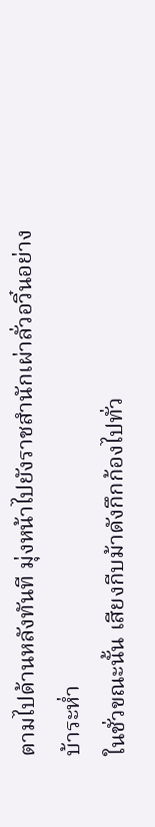ตามไปด้านหลังทันที มุ่งหน้าไปยังราชสำนักเผ่าลั่วอวิ๋นอย่างบ้าระห่ำ
ในชั่วขณะนั้น เสียงกีบม้าดังกึกก้องไปทั่ว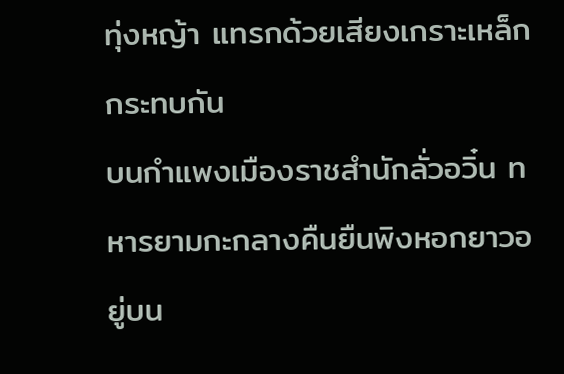ทุ่งหญ้า แทรกด้วยเสียงเกราะเหล็กกระทบกัน
บนกำแพงเมืองราชสำนักลั่วอวิ๋น ทหารยามกะกลางคืนยืนพิงหอกยาวอยู่บน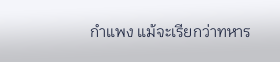กำแพง แม้จะเรียกว่าทหาร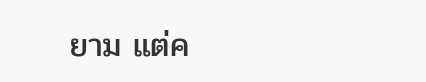ยาม แต่ค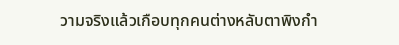วามจริงแล้วเกือบทุกคนต่างหลับตาพิงกำ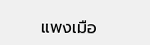แพงเมือ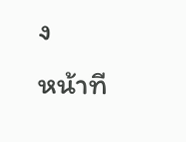ง
หน้าที